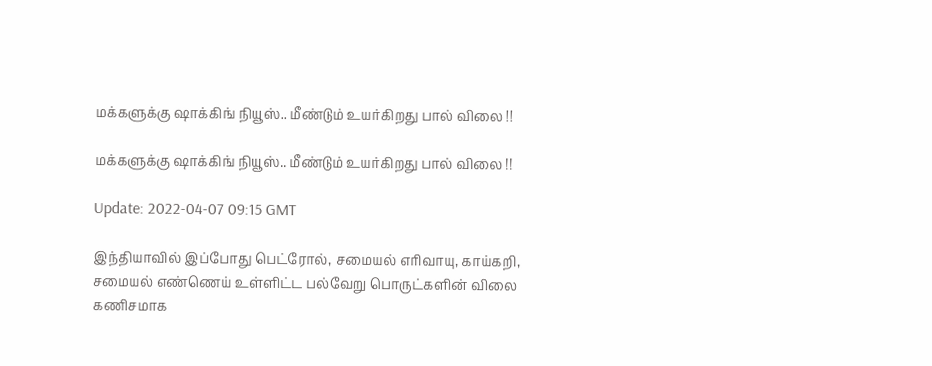மக்களுக்கு ஷாக்கிங் நியூஸ்.. மீண்டும் உயர்கிறது பால் விலை !!

மக்களுக்கு ஷாக்கிங் நியூஸ்.. மீண்டும் உயர்கிறது பால் விலை !!

Update: 2022-04-07 09:15 GMT

இந்தியாவில் இப்போது பெட்ரோல், சமையல் எரிவாயு, காய்கறி, சமையல் எண்ணெய் உள்ளிட்ட பல்வேறு பொருட்களின் விலை கணிசமாக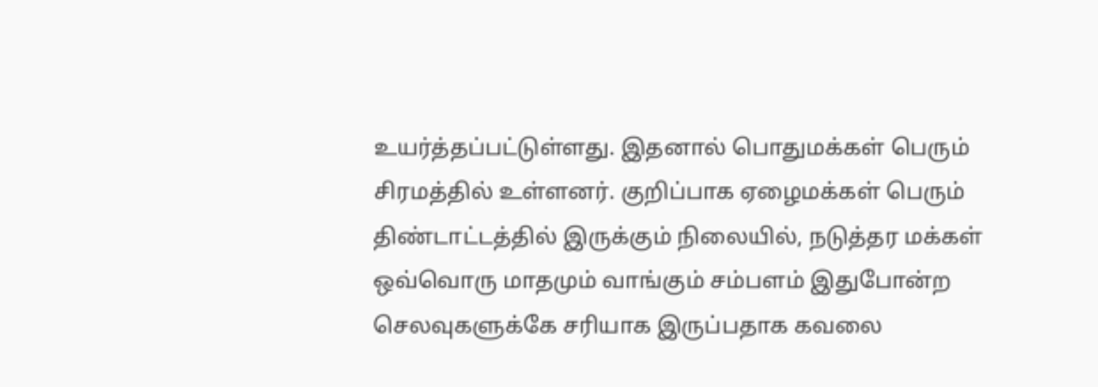உயர்த்தப்பட்டுள்ளது. இதனால் பொதுமக்கள் பெரும் சிரமத்தில் உள்ளனர். குறிப்பாக ஏழைமக்கள் பெரும் திண்டாட்டத்தில் இருக்கும் நிலையில், நடுத்தர மக்கள் ஒவ்வொரு மாதமும் வாங்கும் சம்பளம் இதுபோன்ற செலவுகளுக்கே சரியாக இருப்பதாக கவலை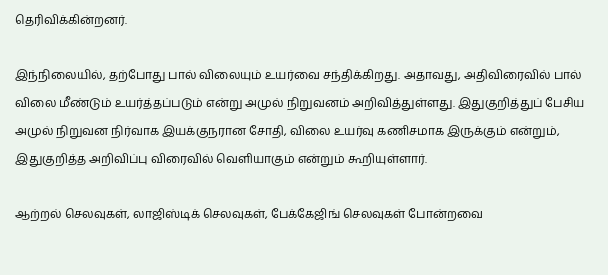தெரிவிக்கின்றனர்.

இந்நிலையில், தற்போது பால் விலையும் உயர்வை சந்திக்கிறது. அதாவது, அதிவிரைவில் பால் விலை மீண்டும் உயர்த்தப்படும் என்று அமுல் நிறுவனம் அறிவித்துள்ளது. இதுகுறித்துப் பேசிய அமுல் நிறுவன நிர்வாக இயக்குநரான சோதி, விலை உயர்வு கணிசமாக இருக்கும் என்றும், இதுகுறித்த அறிவிப்பு விரைவில் வெளியாகும் என்றும் கூறியுள்ளார்.

ஆற்றல் செலவுகள், லாஜிஸ்டிக் செலவுகள், பேக்கேஜிங் செலவுகள் போன்றவை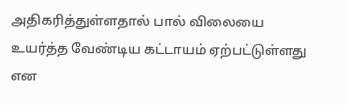அதிகரித்துள்ளதால் பால் விலையை உயர்த்த வேண்டிய கட்டாயம் ஏற்பட்டுள்ளது என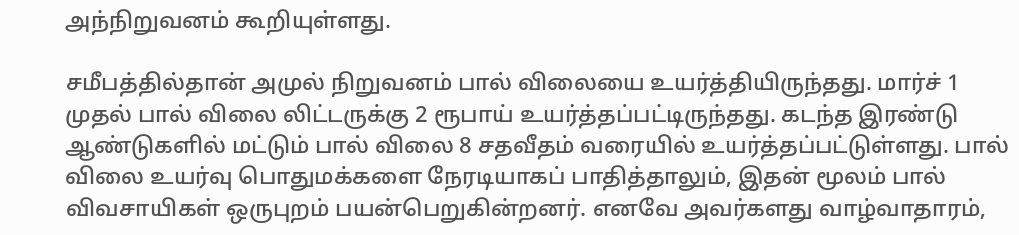அந்நிறுவனம் கூறியுள்ளது.

சமீபத்தில்தான் அமுல் நிறுவனம் பால் விலையை உயர்த்தியிருந்தது. மார்ச் 1 முதல் பால் விலை லிட்டருக்கு 2 ரூபாய் உயர்த்தப்பட்டிருந்தது. கடந்த இரண்டு ஆண்டுகளில் மட்டும் பால் விலை 8 சதவீதம் வரையில் உயர்த்தப்பட்டுள்ளது. பால் விலை உயர்வு பொதுமக்களை நேரடியாகப் பாதித்தாலும், இதன் மூலம் பால் விவசாயிகள் ஒருபுறம் பயன்பெறுகின்றனர். எனவே அவர்களது வாழ்வாதாரம்,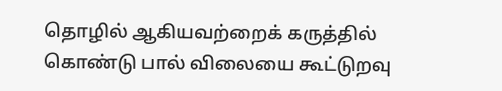தொழில் ஆகியவற்றைக் கருத்தில் கொண்டு பால் விலையை கூட்டுறவு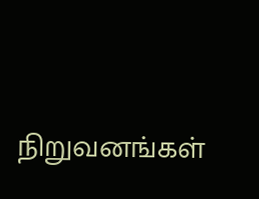நிறுவனங்கள்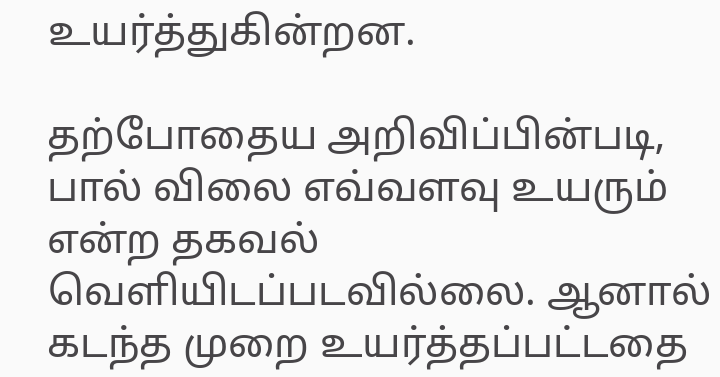உயர்த்துகின்றன.

தற்போதைய அறிவிப்பின்படி, பால் விலை எவ்வளவு உயரும் என்ற தகவல் வெளியிடப்படவில்லை. ஆனால் கடந்த முறை உயர்த்தப்பட்டதை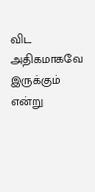விட அதிகமாகவே இருக்கும் என்று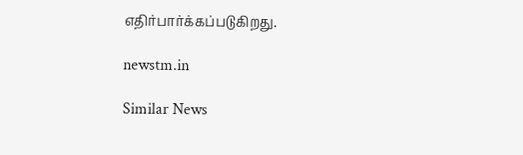எதிர்பார்க்கப்படுகிறது.

newstm.in

Similar News